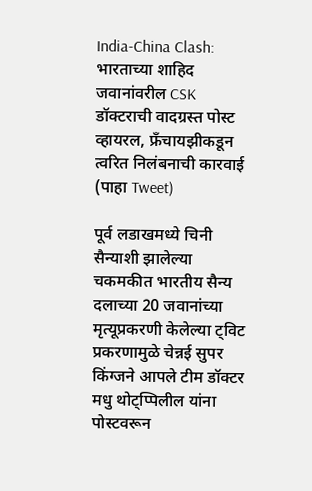India-China Clash: भारताच्या शाहिद जवानांवरील CSK डॉक्टराची वादग्रस्त पोस्ट व्हायरल, फ्रँचायझीकडून त्वरित निलंबनाची कारवाई (पाहा Tweet)

पूर्व लडाखमध्ये चिनी सैन्याशी झालेल्या चकमकीत भारतीय सैन्य दलाच्या 20 जवानांच्या मृत्यूप्रकरणी केलेल्या ट्विट प्रकरणामुळे चेन्नई सुपर किंग्जने आपले टीम डॉक्टर मधु थोट्प्पिलील यांना पोस्टवरून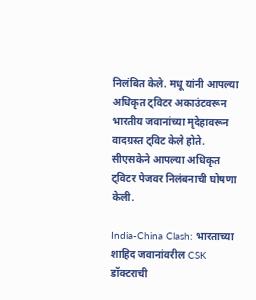निलंबित केले. मधू यांनी आपल्या अधिकृत ट्विटर अकाउंटवरून भारतीय जवानांच्या मृदेहावरून वादग्रस्त ट्विट केले होते. सीएसकेने आपल्या अधिकृत ट्विटर पेजवर निलंबनाची घोषणा केली.

India-China Clash: भारताच्या शाहिद जवानांवरील CSK डॉक्टराची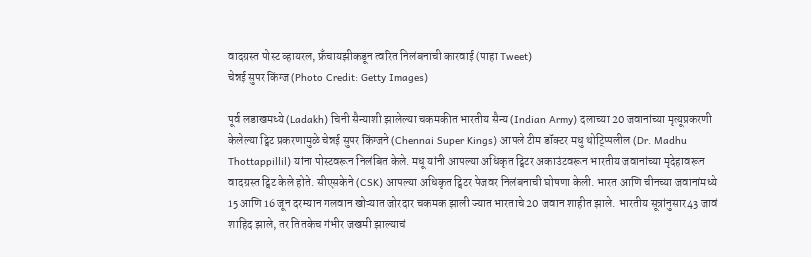वादग्रस्त पोस्ट व्हायरल, फ्रँचायझीकडून त्वरित निलंबनाची कारवाई (पाहा Tweet)
चेन्नई सुपर किंग्ज (Photo Credit: Getty Images)

पूर्व लडाखमध्ये (Ladakh) चिनी सैन्याशी झालेल्या चकमकीत भारतीय सैन्य (Indian Army) दलाच्या 20 जवानांच्या मृत्यूप्रकरणी केलेल्या ट्विट प्रकरणामुळे चेन्नई सुपर किंग्जने (Chennai Super Kings) आपले टीम डॉक्टर मधु थोट्प्पिलील (Dr. Madhu Thottappillil) यांना पोस्टवरून निलंबित केले. मधू यांनी आपल्या अधिकृत ट्विटर अकाउंटवरून भारतीय जवानांच्या मृदेहावरून वादग्रस्त ट्विट केले होते. सीएसकेने (CSK) आपल्या अधिकृत ट्विटर पेजवर निलंबनाची घोषणा केली. भारत आणि चीनच्या जवानांमध्ये 15 आणि 16 जून दरम्यान गलवान खोऱ्यात जोरदार चकमक झाली ज्यात भारताचे 20 जवान शाहीत झाले. भारतीय सूत्रांनुसार43 जावं शाहिद झाले, तर तितकेच गंभीर जखमी झाल्याचं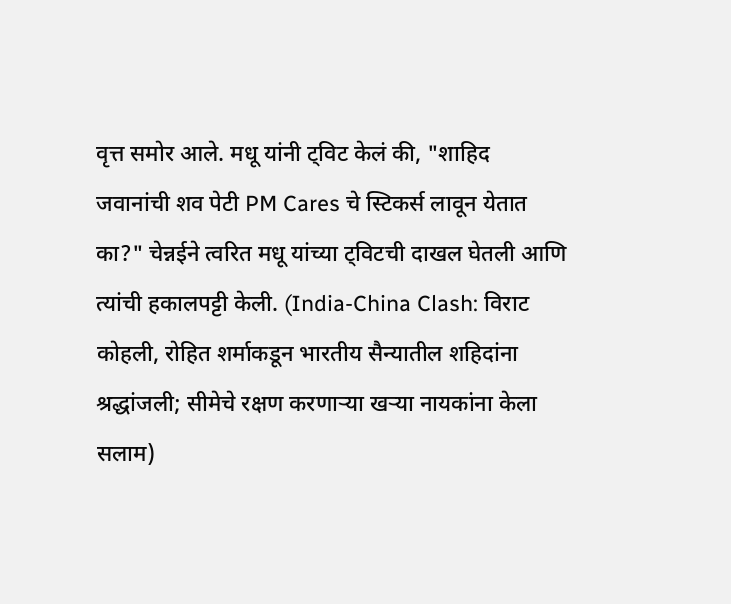वृत्त समोर आले. मधू यांनी ट्विट केलं की, "शाहिद जवानांची शव पेटी PM Cares चे स्टिकर्स लावून येतात का?" चेन्नईने त्वरित मधू यांच्या ट्विटची दाखल घेतली आणि त्यांची हकालपट्टी केली. (India-China Clash: विराट कोहली, रोहित शर्माकडून भारतीय सैन्यातील शहिदांना श्रद्धांजली; सीमेचे रक्षण करणाऱ्या खऱ्या नायकांना केला सलाम)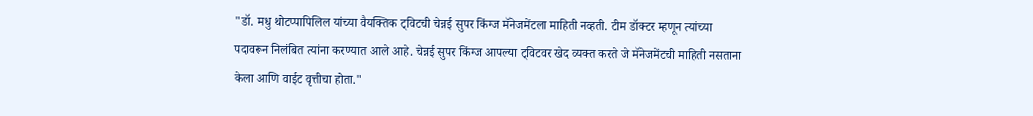"डॉ. मधु थोटप्पापिलिल यांच्या वैयक्तिक ट्विटची चेन्नई सुपर किंग्ज मॅनेजमेंटला माहिती नव्हती. टीम डॉक्टर म्हणून त्यांच्या पदावरून निलंबित त्यांना करण्यात आले आहे. चेन्नई सुपर किंग्ज आपल्या ट्विटवर खेद व्यक्त करते जे मॅनेजमेंटची माहिती नसताना केला आणि वाईट वृत्तीचा होता."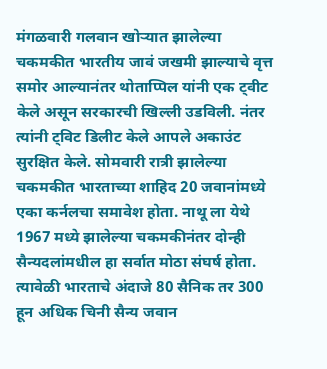मंगळवारी गलवान खोऱ्यात झालेल्या चकमकीत भारतीय जावं जखमी झाल्याचे वृत्त समोर आल्यानंतर थोताप्पिल यांनी एक ट्वीट केले असून सरकारची खिल्ली उडविली. नंतर त्यांनी ट्विट डिलीट केले आपले अकाउंट सुरक्षित केले. सोमवारी रात्री झालेल्या चकमकीत भारताच्या शाहिद 20 जवानांमध्ये एका कर्नलचा समावेश होता. नाथू ला येथे 1967 मध्ये झालेल्या चकमकीनंतर दोन्ही सैन्यदलांमधील हा सर्वात मोठा संघर्ष होता. त्यावेळी भारताचे अंदाजे 80 सैनिक तर 300 हून अधिक चिनी सैन्य जवान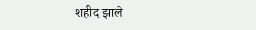शहीद झाले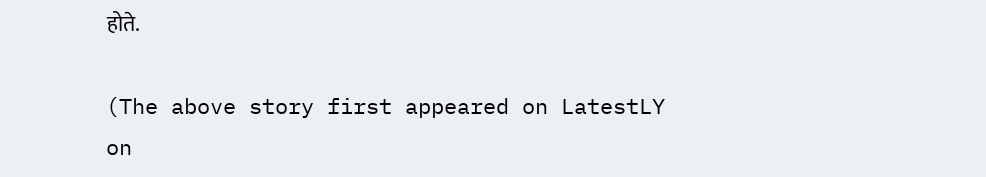होते.

(The above story first appeared on LatestLY on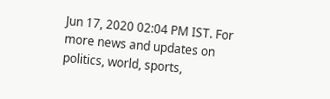Jun 17, 2020 02:04 PM IST. For more news and updates on politics, world, sports,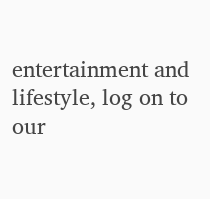entertainment and lifestyle, log on to our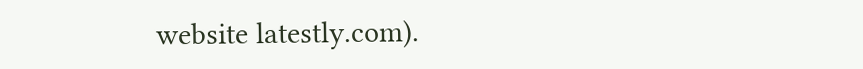website latestly.com).